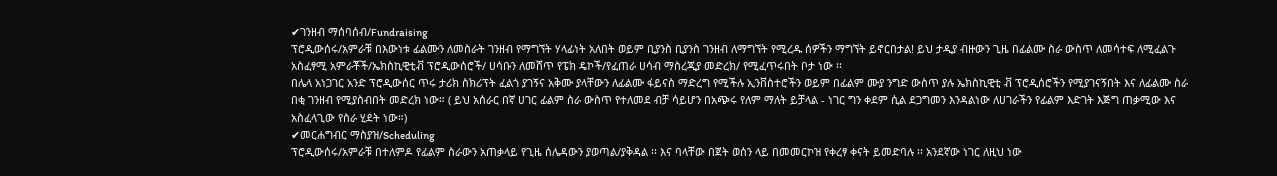✔ገንዘብ ማሰባሰብ/Fundraising
ፕሮዲውሰሩ/አምራቹ በእውነቱ ፊልሙን ለመስራት ገንዘብ የማግኘት ሃላፊነት አለበት ወይም ቢያንስ ቢያንስ ገንዘብ ለማግኘት የሚረዱ ሰዎችን ማግኘት ይኖርበታል! ይህ ታዲያ ብዙውን ጊዜ በፊልሙ ስራ ውስጥ ለመሳተፍ ለሚፈልጉ አስፈፃሚ አምራቾች/ኤክስኪዊቲቭ ፕሮዲውሰሮች/ ሀሳቡን ለመሸጥ የፔክ ዴኮች/የፈጠራ ሀሳብ ማስረጂያ መድረክ/ የሚፈጥሩበት ቦታ ነው ፡፡
በሌላ አነጋገር አንድ ፕሮዲውሰር ጥሩ ታሪክ ስክሪፕት ፈልጎ ያገኝና አቅሙ ያላቸውን ለፊልሙ ፋይናስ ማድረግ የሚችሉ ኢንቨስተሮችን ወይም በፊልም ሙያ ንግድ ውስጥ ያሉ ኤክስኪዊቲ ቭ ፕሮዲሰሮችን የሚያገናኝበት እና ለፊልሙ ስራ በቂ ገንዘብ የሚያስብበት መድረክ ነው። ( ይህ አሰራር በኛ ሀገር ፊልም ስራ ውስጥ የተለመደ ብቻ ሳይሆን በአጭሩ የለም ማለት ይቻላል - ነገር ግን ቀደም ሲል ደጋግመን እንዳልነው ለሀገራችን የፊልም እድገት እጅግ ጠቃሚው እና አስፈላጊው የስራ ሂደት ነው።)
✔መርሐግብር ማስያዝ/Scheduling
ፕሮዲውሰሩ/አምራቹ በተለምዶ የፊልም ስራውን አጠቃላይ የጊዜ ሰሌዳውን ያወጣል/ያቅዳል ፡፡ እና ባላቸው በጀት ወሰን ላይ በመመርኮዝ የቀረፃ ቀናት ይመድባሉ ፡፡ አንደኛው ነገር ለዚህ ነው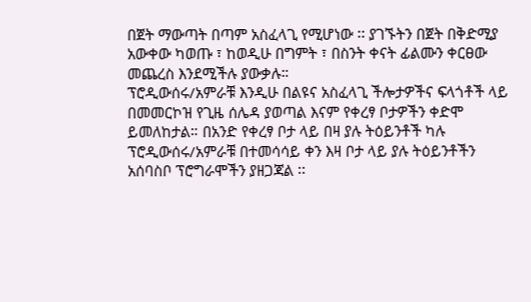በጀት ማውጣት በጣም አስፈላጊ የሚሆነው ፡፡ ያገኙትን በጀት በቅድሚያ አውቀው ካወጡ ፣ ከወዲሁ በግምት ፣ በስንት ቀናት ፊልሙን ቀርፀው መጨረስ እንደሚችሉ ያውቃሉ።
ፕሮዲውሰሩ/አምራቹ እንዲሁ በልዩና አስፈላጊ ችሎታዎችና ፍላጎቶች ላይ በመመርኮዝ የጊዜ ሰሌዳ ያወጣል እናም የቀረፃ ቦታዎችን ቀድሞ ይመለከታል። በአንድ የቀረፃ ቦታ ላይ በዛ ያሉ ትዕይንቶች ካሉ ፕሮዲውሰሩ/አምራቹ በተመሳሳይ ቀን እዛ ቦታ ላይ ያሉ ትዕይንቶችን አሰባስቦ ፕሮግራሞችን ያዘጋጃል ፡፡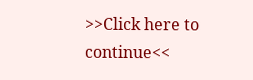>>Click here to continue<<